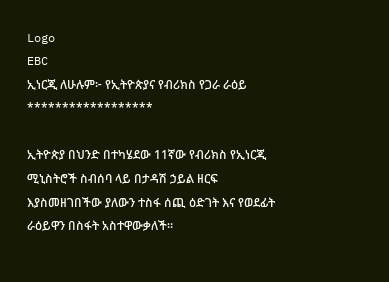Logo
EBC
ኢነርጂ ለሁሉም፦ የኢትዮጵያና የብሪክስ የጋራ ራዕይ
******************

ኢትዮጵያ በህንድ በተካሄደው 11ኛው የብሪክስ የኢነርጂ ሚኒስትሮች ስብሰባ ላይ በታዳሽ ኃይል ዘርፍ እያስመዘገበችው ያለውን ተስፋ ሰጪ ዕድገት እና የወደፊት ራዕይዋን በስፋት አስተዋውቃለች።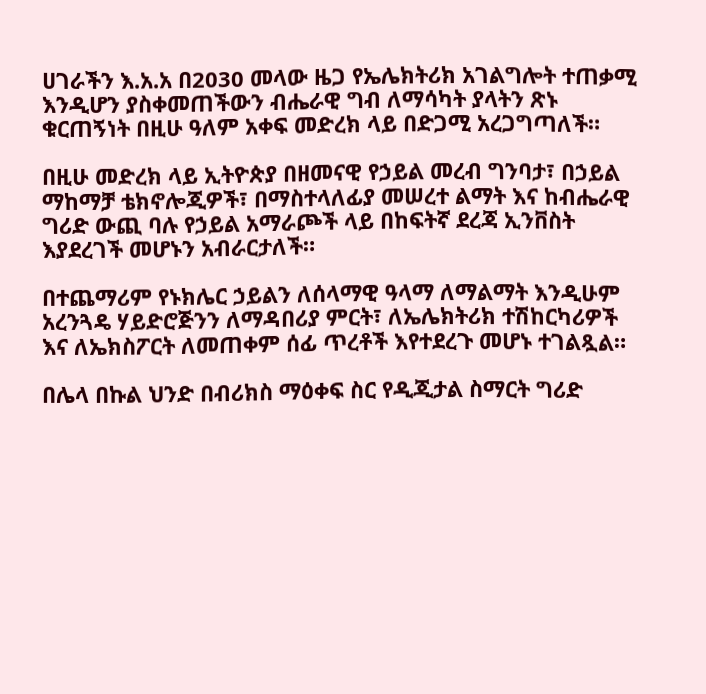ሀገራችን እ.አ.አ በ2030 መላው ዜጋ የኤሌክትሪክ አገልግሎት ተጠቃሚ እንዲሆን ያስቀመጠችውን ብሔራዊ ግብ ለማሳካት ያላትን ጽኑ ቁርጠኝነት በዚሁ ዓለም አቀፍ መድረክ ላይ በድጋሚ አረጋግጣለች።

በዚሁ መድረክ ላይ ኢትዮጵያ በዘመናዊ የኃይል መረብ ግንባታ፣ በኃይል ማከማቻ ቴክኖሎጂዎች፣ በማስተላለፊያ መሠረተ ልማት እና ከብሔራዊ ግሪድ ውጪ ባሉ የኃይል አማራጮች ላይ በከፍትኛ ደረጃ ኢንቨስት እያደረገች መሆኑን አብራርታለች።

በተጨማሪም የኑክሌር ኃይልን ለሰላማዊ ዓላማ ለማልማት እንዲሁም አረንጓዴ ሃይድሮጅንን ለማዳበሪያ ምርት፣ ለኤሌክትሪክ ተሽከርካሪዎች እና ለኤክስፖርት ለመጠቀም ሰፊ ጥረቶች እየተደረጉ መሆኑ ተገልጿል።

በሌላ በኩል ህንድ በብሪክስ ማዕቀፍ ስር የዲጂታል ስማርት ግሪድ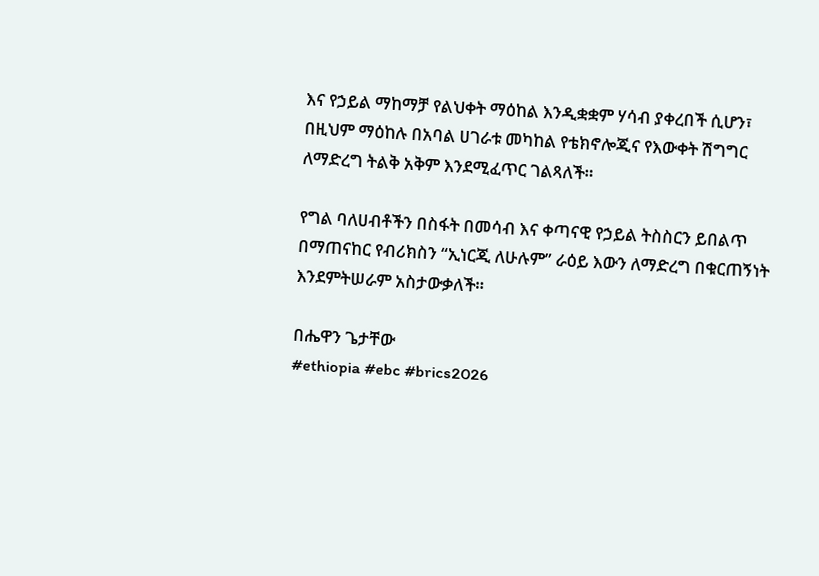እና የኃይል ማከማቻ የልህቀት ማዕከል እንዲቋቋም ሃሳብ ያቀረበች ሲሆን፣ በዚህም ማዕከሉ በአባል ሀገራቱ መካከል የቴክኖሎጂና የእውቀት ሽግግር ለማድረግ ትልቅ አቅም እንደሚፈጥር ገልጻለች።

የግል ባለሀብቶችን በስፋት በመሳብ እና ቀጣናዊ የኃይል ትስስርን ይበልጥ በማጠናከር የብሪክስን “ኢነርጂ ለሁሉም” ራዕይ እውን ለማድረግ በቁርጠኝነት እንደምትሠራም አስታውቃለች።

በሔዋን ጌታቸው
#ethiopia #ebc #brics2026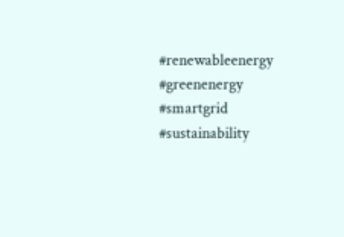#renewableenergy #greenenergy #smartgrid #sustainability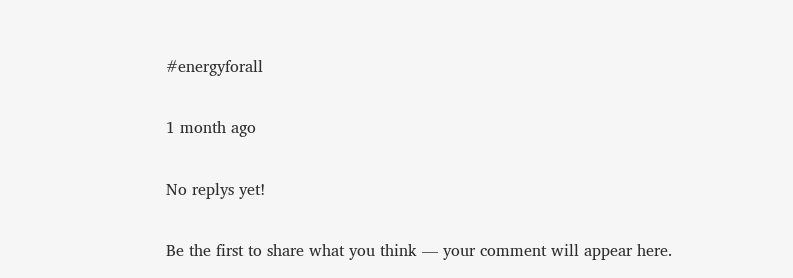#energyforall

1 month ago

No replys yet!

Be the first to share what you think — your comment will appear here.